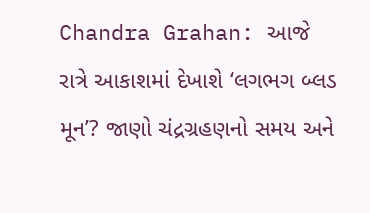Chandra Grahan: આજે રાત્રે આકાશમાં દેખાશે ‘લગભગ બ્લડ મૂન’? જાણો ચંદ્રગ્રહણનો સમય અને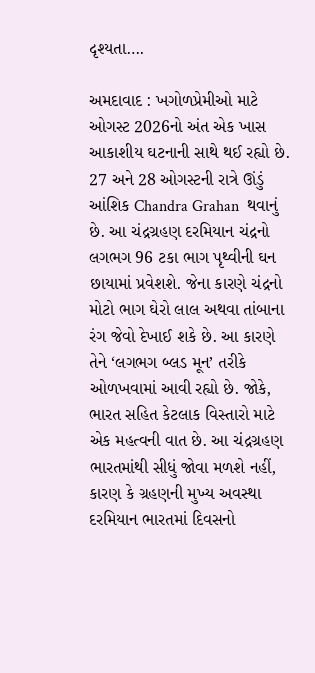દૃશ્યતા….

અમદાવાદ : ખગોળપ્રેમીઓ માટે ઓગસ્ટ 2026નો અંત એક ખાસ આકાશીય ઘટનાની સાથે થઈ રહ્યો છે. 27 અને 28 ઓગસ્ટની રાત્રે ઊંડું આંશિક Chandra Grahan  થવાનું છે. આ ચંદ્રગ્રહણ દરમિયાન ચંદ્રનો લગભગ 96 ટકા ભાગ પૃથ્વીની ઘન છાયામાં પ્રવેશશે. જેના કારણે ચંદ્રનો મોટો ભાગ ઘેરો લાલ અથવા તાંબાના રંગ જેવો દેખાઈ શકે છે. આ કારણે તેને ‘લગભગ બ્લડ મૂન’ તરીકે ઓળખવામાં આવી રહ્યો છે. જોકે, ભારત સહિત કેટલાક વિસ્તારો માટે એક મહત્વની વાત છે. આ ચંદ્રગ્રહણ ભારતમાંથી સીધું જોવા મળશે નહીં, કારણ કે ગ્રહણની મુખ્ય અવસ્થા દરમિયાન ભારતમાં દિવસનો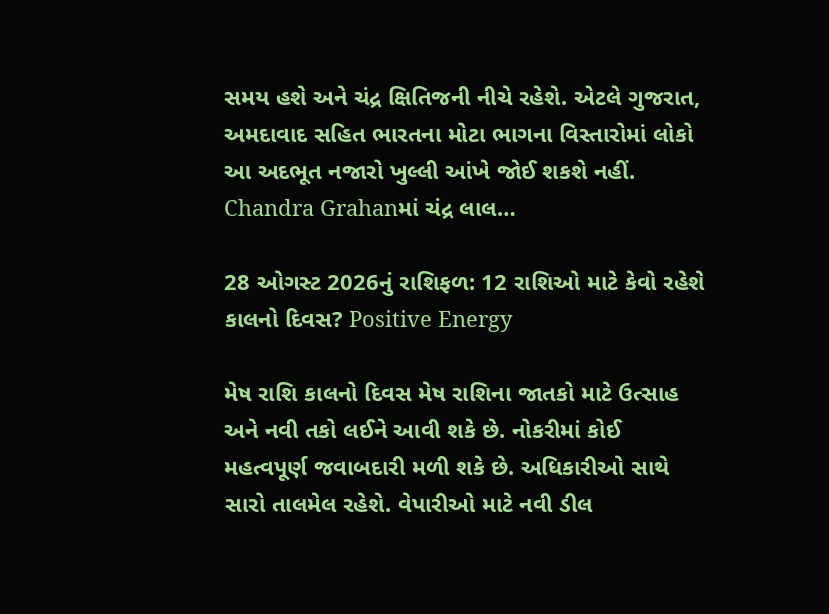સમય હશે અને ચંદ્ર ક્ષિતિજની નીચે રહેશે. એટલે ગુજરાત, અમદાવાદ સહિત ભારતના મોટા ભાગના વિસ્તારોમાં લોકો આ અદભૂત નજારો ખુલ્લી આંખે જોઈ શકશે નહીં. Chandra Grahanમાં ચંદ્ર લાલ…

28 ઓગસ્ટ 2026નું રાશિફળ: 12 રાશિઓ માટે કેવો રહેશે કાલનો દિવસ? Positive Energy

મેષ રાશિ કાલનો દિવસ મેષ રાશિના જાતકો માટે ઉત્સાહ અને નવી તકો લઈને આવી શકે છે. નોકરીમાં કોઈ મહત્વપૂર્ણ જવાબદારી મળી શકે છે. અધિકારીઓ સાથે સારો તાલમેલ રહેશે. વેપારીઓ માટે નવી ડીલ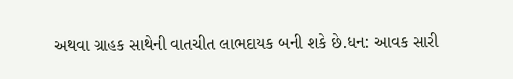અથવા ગ્રાહક સાથેની વાતચીત લાભદાયક બની શકે છે.ધન: આવક સારી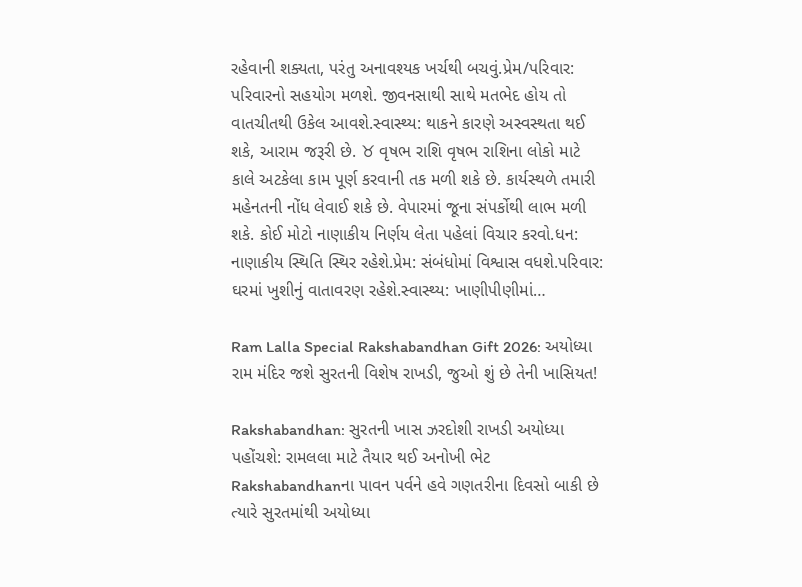રહેવાની શક્યતા, પરંતુ અનાવશ્યક ખર્ચથી બચવું.પ્રેમ/પરિવાર: પરિવારનો સહયોગ મળશે. જીવનસાથી સાથે મતભેદ હોય તો વાતચીતથી ઉકેલ આવશે.સ્વાસ્થ્ય: થાકને કારણે અસ્વસ્થતા થઈ શકે, આરામ જરૂરી છે. ♉ વૃષભ રાશિ વૃષભ રાશિના લોકો માટે કાલે અટકેલા કામ પૂર્ણ કરવાની તક મળી શકે છે. કાર્યસ્થળે તમારી મહેનતની નોંધ લેવાઈ શકે છે. વેપારમાં જૂના સંપર્કોથી લાભ મળી શકે. કોઈ મોટો નાણાકીય નિર્ણય લેતા પહેલાં વિચાર કરવો.ધન: નાણાકીય સ્થિતિ સ્થિર રહેશે.પ્રેમ: સંબંધોમાં વિશ્વાસ વધશે.પરિવાર: ઘરમાં ખુશીનું વાતાવરણ રહેશે.સ્વાસ્થ્ય: ખાણીપીણીમાં…

Ram Lalla Special Rakshabandhan Gift 2026: અયોધ્યા રામ મંદિર જશે સુરતની વિશેષ રાખડી, જુઓ શું છે તેની ખાસિયત!

Rakshabandhan: સુરતની ખાસ ઝરદોશી રાખડી અયોધ્યા પહોંચશે: રામલલા માટે તૈયાર થઈ અનોખી ભેટ Rakshabandhanના પાવન પર્વને હવે ગણતરીના દિવસો બાકી છે ત્યારે સુરતમાંથી અયોધ્યા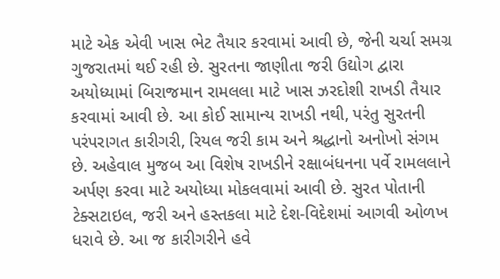માટે એક એવી ખાસ ભેટ તૈયાર કરવામાં આવી છે, જેની ચર્ચા સમગ્ર ગુજરાતમાં થઈ રહી છે. સુરતના જાણીતા જરી ઉદ્યોગ દ્વારા અયોધ્યામાં બિરાજમાન રામલલા માટે ખાસ ઝરદોશી રાખડી તૈયાર કરવામાં આવી છે. આ કોઈ સામાન્ય રાખડી નથી, પરંતુ સુરતની પરંપરાગત કારીગરી, રિયલ જરી કામ અને શ્રદ્ધાનો અનોખો સંગમ છે. અહેવાલ મુજબ આ વિશેષ રાખડીને રક્ષાબંધનના પર્વે રામલલાને અર્પણ કરવા માટે અયોધ્યા મોકલવામાં આવી છે. સુરત પોતાની ટેક્સટાઇલ, જરી અને હસ્તકલા માટે દેશ-વિદેશમાં આગવી ઓળખ ધરાવે છે. આ જ કારીગરીને હવે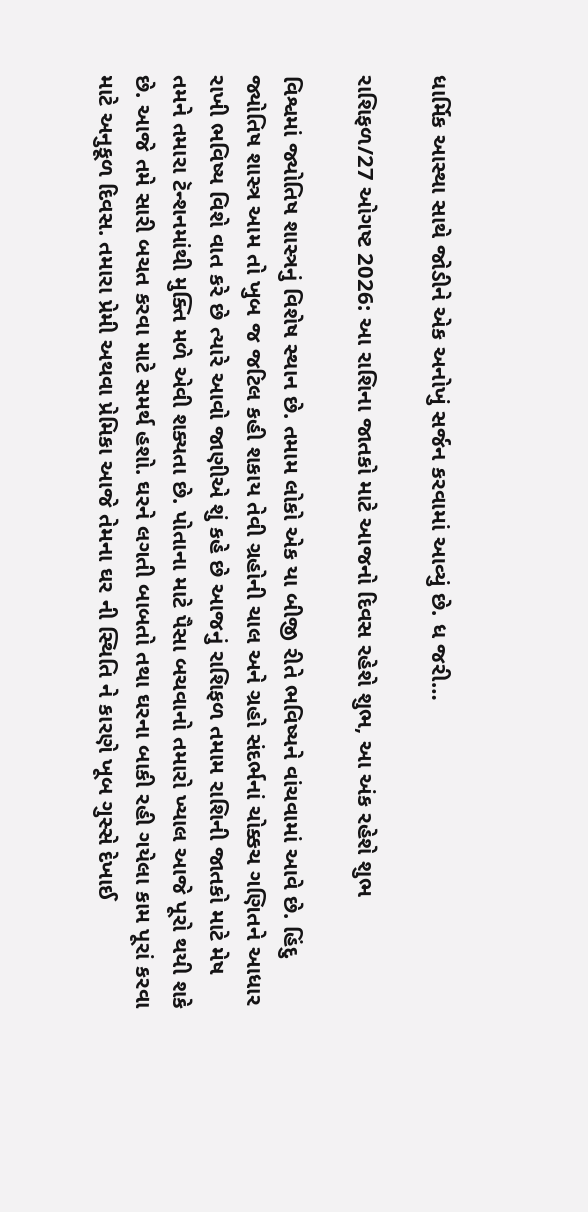ધાર્મિક આસ્થા સાથે જોડીને એક અનોખું સર્જન કરવામાં આવ્યું છે. ધ જરી…

રાશિફળ/27 ઓગષ્ટ 2026: આ રાશિના જાતકો માટે આજનો દિવસ રહેશે શુભ, આ અંક રહેશે શુભ

વિશ્વમાં જ્યોતિષ શાસ્ત્રનું વિશેષ સ્થાન છે. તમામ લોકો એક યા બીજી રીતે ભવિષ્યને વાંચવામાં આવે છે. હિંદુ જ્યોતિષ શાસ્ત્ર આમ તો ખુબ જ જટિલ કહી શકાય તેવી ગ્રહોની ચાલ અને ગ્રહો સંદર્ભનાં ચોક્કચ ગણિતને આધાર રાખી ભવિષ્ય વિશે વાત કરે છે ત્યારે આવો જાણીએ શું કહે છે આજનું રાશિફળ તમામ રાશિની જાતકો માટે મેષ તમને તમારા ટૅન્શનમાંથી મુક્તિ મળે એવી શક્યતા છે. પોતાના માટે પૈસા બચવાનો તમારો ખ્યાલ આજે પૂરો થયી શકે છે. આજે તમે સારી બચત કરવા માટે સમર્થ હશો. ઘરને લગતી બાબતો તથા ઘરના બાકી રહી ગયેલા કામ પૂરાં કરવા માટે અનુકૂળ દિવસ. તમારા પ્રેમી અથવા પ્રેમિકા આજે તેમના ઘર ની સ્થિતિ ને કારણે ખૂબ ગુસ્સે દેખાઈ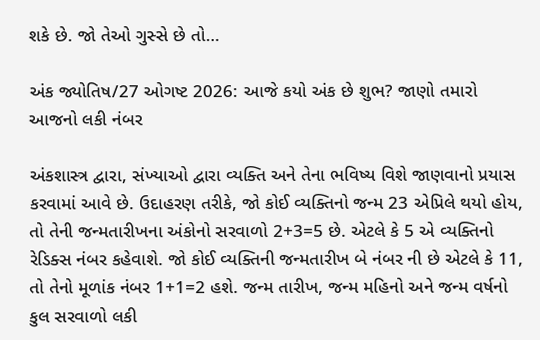શકે છે. જો તેઓ ગુસ્સે છે તો…

અંક જ્યોતિષ/27 ઓગષ્ટ 2026: આજે કયો અંક છે શુભ? જાણો તમારો આજનો લકી નંબર

અંકશાસ્ત્ર દ્વારા, સંખ્યાઓ દ્વારા વ્યક્તિ અને તેના ભવિષ્ય વિશે જાણવાનો પ્રયાસ કરવામાં આવે છે. ઉદાહરણ તરીકે, જો કોઈ વ્યક્તિનો જન્મ 23 એપ્રિલે થયો હોય, તો તેની જન્મતારીખના અંકોનો સરવાળો 2+3=5 છે. એટલે કે 5 એ વ્યક્તિનો રેડિક્સ નંબર કહેવાશે. જો કોઈ વ્યક્તિની જન્મતારીખ બે નંબર ની છે એટલે કે 11, તો તેનો મૂળાંક નંબર 1+1=2 હશે. જન્મ તારીખ, જન્મ મહિનો અને જન્મ વર્ષનો કુલ સરવાળો લકી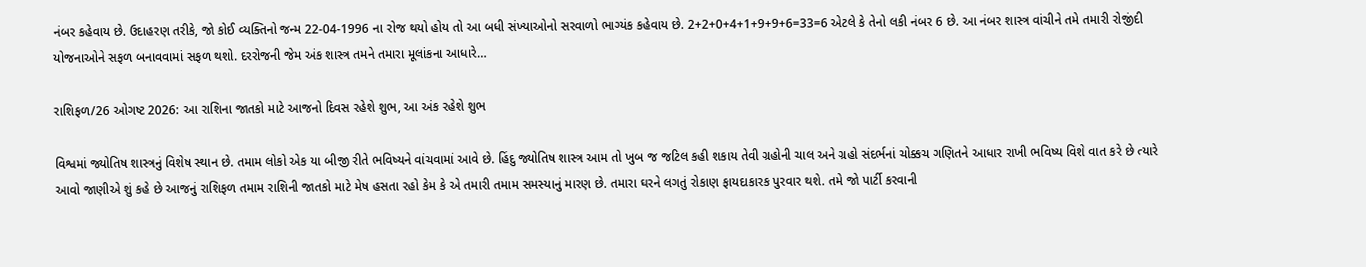નંબર કહેવાય છે. ઉદાહરણ તરીકે, જો કોઈ વ્યક્તિનો જન્મ 22-04-1996 ના રોજ થયો હોય તો આ બધી સંખ્યાઓનો સરવાળો ભાગ્યંક કહેવાય છે. 2+2+0+4+1+9+9+6=33=6 એટલે કે તેનો લકી નંબર 6 છે. આ નંબર શાસ્ત્ર વાંચીને તમે તમારી રોજીંદી યોજનાઓને સફળ બનાવવામાં સફળ થશો. દરરોજની જેમ અંક શાસ્ત્ર તમને તમારા મૂલાંકના આધારે…

રાશિફળ/26 ઓગષ્ટ 2026: આ રાશિના જાતકો માટે આજનો દિવસ રહેશે શુભ, આ અંક રહેશે શુભ

વિશ્વમાં જ્યોતિષ શાસ્ત્રનું વિશેષ સ્થાન છે. તમામ લોકો એક યા બીજી રીતે ભવિષ્યને વાંચવામાં આવે છે. હિંદુ જ્યોતિષ શાસ્ત્ર આમ તો ખુબ જ જટિલ કહી શકાય તેવી ગ્રહોની ચાલ અને ગ્રહો સંદર્ભનાં ચોક્કચ ગણિતને આધાર રાખી ભવિષ્ય વિશે વાત કરે છે ત્યારે આવો જાણીએ શું કહે છે આજનું રાશિફળ તમામ રાશિની જાતકો માટે મેષ હસતા રહો કેમ કે એ તમારી તમામ સમસ્યાનું મારણ છે. તમારા ઘરને લગતું રોકાણ ફાયદાકારક પુરવાર થશે. તમે જો પાર્ટી કરવાની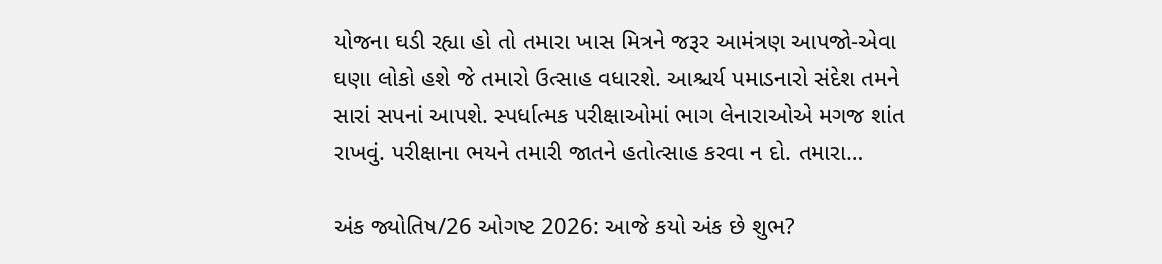યોજના ઘડી રહ્યા હો તો તમારા ખાસ મિત્રને જરૂર આમંત્રણ આપજો-એવા ઘણા લોકો હશે જે તમારો ઉત્સાહ વધારશે. આશ્ચર્ય પમાડનારો સંદેશ તમને સારાં સપનાં આપશે. સ્પર્ધાત્મક પરીક્ષાઓમાં ભાગ લેનારાઓએ મગજ શાંત રાખવું. પરીક્ષાના ભયને તમારી જાતને હતોત્સાહ કરવા ન દો. તમારા…

અંક જ્યોતિષ/26 ઓગષ્ટ 2026: આજે કયો અંક છે શુભ?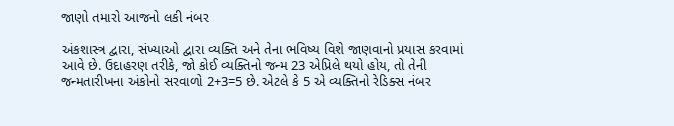જાણો તમારો આજનો લકી નંબર

અંકશાસ્ત્ર દ્વારા, સંખ્યાઓ દ્વારા વ્યક્તિ અને તેના ભવિષ્ય વિશે જાણવાનો પ્રયાસ કરવામાં આવે છે. ઉદાહરણ તરીકે, જો કોઈ વ્યક્તિનો જન્મ 23 એપ્રિલે થયો હોય, તો તેની જન્મતારીખના અંકોનો સરવાળો 2+3=5 છે. એટલે કે 5 એ વ્યક્તિનો રેડિક્સ નંબર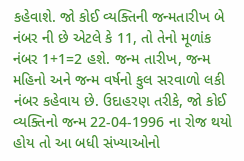કહેવાશે. જો કોઈ વ્યક્તિની જન્મતારીખ બે નંબર ની છે એટલે કે 11, તો તેનો મૂળાંક નંબર 1+1=2 હશે. જન્મ તારીખ, જન્મ મહિનો અને જન્મ વર્ષનો કુલ સરવાળો લકી નંબર કહેવાય છે. ઉદાહરણ તરીકે, જો કોઈ વ્યક્તિનો જન્મ 22-04-1996 ના રોજ થયો હોય તો આ બધી સંખ્યાઓનો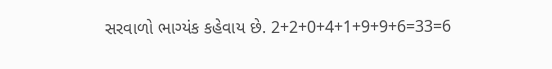સરવાળો ભાગ્યંક કહેવાય છે. 2+2+0+4+1+9+9+6=33=6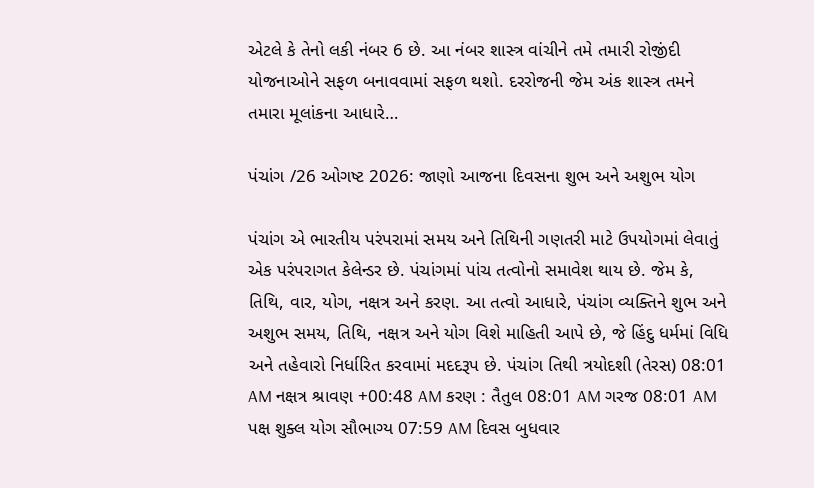એટલે કે તેનો લકી નંબર 6 છે. આ નંબર શાસ્ત્ર વાંચીને તમે તમારી રોજીંદી યોજનાઓને સફળ બનાવવામાં સફળ થશો. દરરોજની જેમ અંક શાસ્ત્ર તમને તમારા મૂલાંકના આધારે…

પંચાંગ /26 ઓગષ્ટ 2026: જાણો આજના દિવસના શુભ અને અશુભ યોગ

પંચાંગ એ ભારતીય પરંપરામાં સમય અને તિથિની ગણતરી માટે ઉપયોગમાં લેવાતું એક પરંપરાગત કેલેન્ડર છે. પંચાંગમાં પાંચ તત્વોનો સમાવેશ થાય છે. જેમ કે, તિથિ, વાર, યોગ, નક્ષત્ર અને કરણ. આ તત્વો આધારે, પંચાંગ વ્યક્તિને શુભ અને અશુભ સમય, તિથિ, નક્ષત્ર અને યોગ વિશે માહિતી આપે છે, જે હિંદુ ધર્મમાં વિધિ અને તહેવારો નિર્ધારિત કરવામાં મદદરૂપ છે. પંચાંગ તિથી ત્રયોદશી (તેરસ) 08:01 AM નક્ષત્ર શ્રાવણ +00:48 AM કરણ : તૈતુલ 08:01 AM ગરજ 08:01 AM પક્ષ શુક્લ યોગ સૌભાગ્ય 07:59 AM દિવસ બુધવાર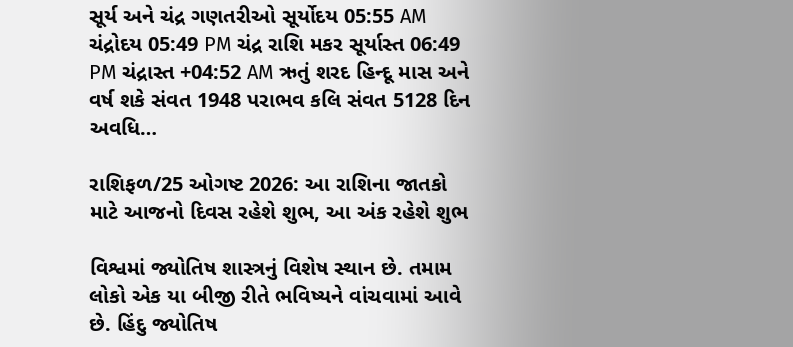સૂર્ય અને ચંદ્ર ગણતરીઓ સૂર્યોદય 05:55 AM ચંદ્રોદય 05:49 PM ચંદ્ર રાશિ મકર સૂર્યાસ્ત 06:49 PM ચંદ્રાસ્ત +04:52 AM ઋતું શરદ હિન્દૂ માસ અને વર્ષ શકે સંવત 1948 પરાભવ કલિ સંવત 5128 દિન અવધિ…

રાશિફળ/25 ઓગષ્ટ 2026: આ રાશિના જાતકો માટે આજનો દિવસ રહેશે શુભ, આ અંક રહેશે શુભ

વિશ્વમાં જ્યોતિષ શાસ્ત્રનું વિશેષ સ્થાન છે. તમામ લોકો એક યા બીજી રીતે ભવિષ્યને વાંચવામાં આવે છે. હિંદુ જ્યોતિષ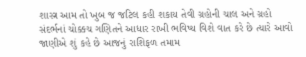શાસ્ત્ર આમ તો ખુબ જ જટિલ કહી શકાય તેવી ગ્રહોની ચાલ અને ગ્રહો સંદર્ભનાં ચોક્કચ ગણિતને આધાર રાખી ભવિષ્ય વિશે વાત કરે છે ત્યારે આવો જાણીએ શું કહે છે આજનું રાશિફળ તમામ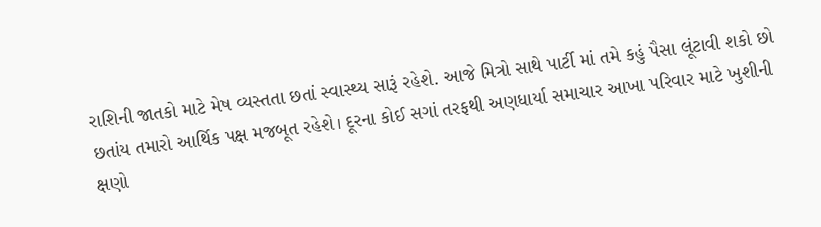રાશિની જાતકો માટે મેષ વ્યસ્તતા છતાં સ્વાસ્થ્ય સારૂં રહેશે. આજે મિત્રો સાથે પાર્ટી માં તમે કહું પૈસા લૂંટાવી શકો છો છતાંય તમારો આર્થિક પક્ષ મજબૂત રહેશે। દૂરના કોઈ સગાં તરફથી અણધાર્યા સમાચાર આખા પરિવાર માટે ખુશીની ક્ષણો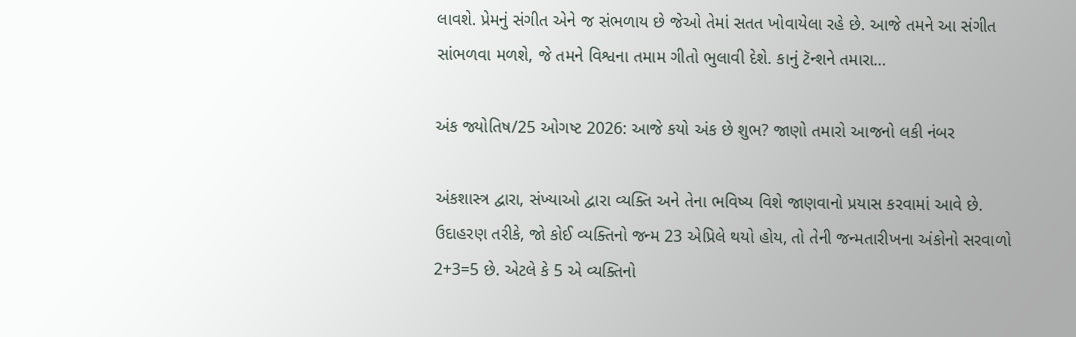લાવશે. પ્રેમનું સંગીત એને જ સંભળાય છે જેઓ તેમાં સતત ખોવાયેલા રહે છે. આજે તમને આ સંગીત સાંભળવા મળશે, જે તમને વિશ્વના તમામ ગીતો ભુલાવી દેશે. કાનું ટૅન્શને તમારા…

અંક જ્યોતિષ/25 ઓગષ્ટ 2026: આજે કયો અંક છે શુભ? જાણો તમારો આજનો લકી નંબર

અંકશાસ્ત્ર દ્વારા, સંખ્યાઓ દ્વારા વ્યક્તિ અને તેના ભવિષ્ય વિશે જાણવાનો પ્રયાસ કરવામાં આવે છે. ઉદાહરણ તરીકે, જો કોઈ વ્યક્તિનો જન્મ 23 એપ્રિલે થયો હોય, તો તેની જન્મતારીખના અંકોનો સરવાળો 2+3=5 છે. એટલે કે 5 એ વ્યક્તિનો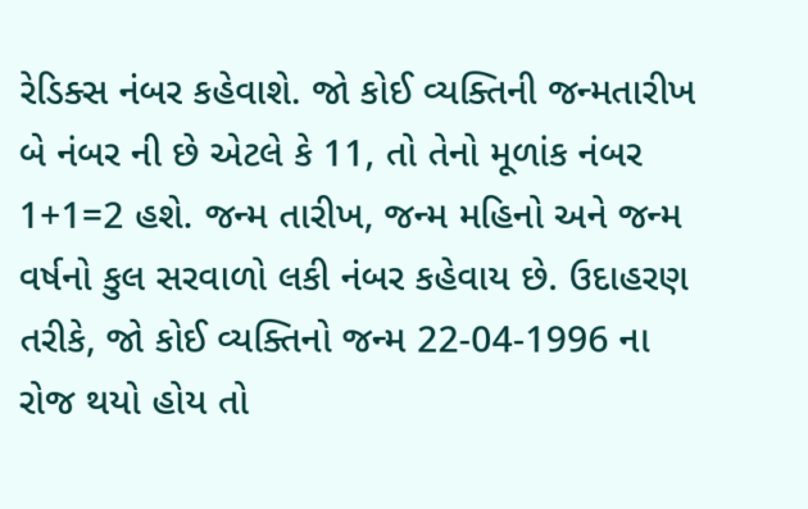રેડિક્સ નંબર કહેવાશે. જો કોઈ વ્યક્તિની જન્મતારીખ બે નંબર ની છે એટલે કે 11, તો તેનો મૂળાંક નંબર 1+1=2 હશે. જન્મ તારીખ, જન્મ મહિનો અને જન્મ વર્ષનો કુલ સરવાળો લકી નંબર કહેવાય છે. ઉદાહરણ તરીકે, જો કોઈ વ્યક્તિનો જન્મ 22-04-1996 ના રોજ થયો હોય તો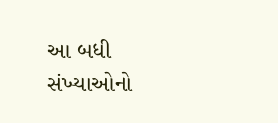આ બધી સંખ્યાઓનો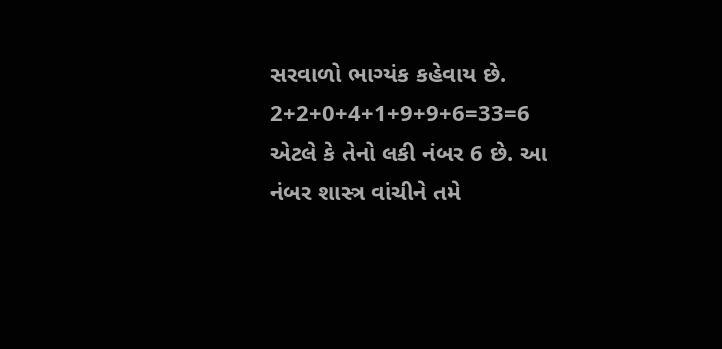સરવાળો ભાગ્યંક કહેવાય છે. 2+2+0+4+1+9+9+6=33=6 એટલે કે તેનો લકી નંબર 6 છે. આ નંબર શાસ્ત્ર વાંચીને તમે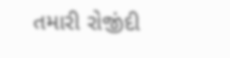તમારી રોજીંદી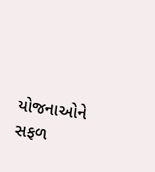યોજનાઓને સફળ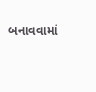બનાવવામાં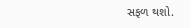સફળ થશો.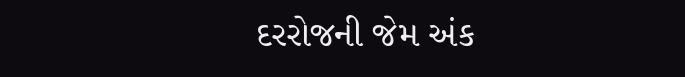દરરોજની જેમ અંક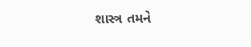શાસ્ત્ર તમને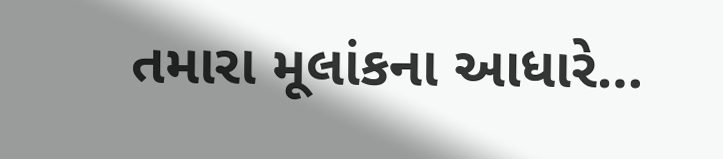તમારા મૂલાંકના આધારે…